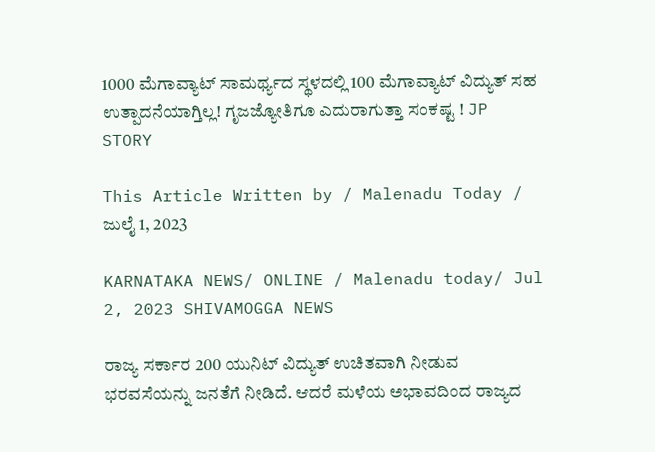1000 ಮೆಗಾವ್ಯಾಟ್ ಸಾಮರ್ಥ್ಯದ ಸ್ಥಳದಲ್ಲಿ 100 ಮೆಗಾವ್ಯಾಟ್ ವಿದ್ಯುತ್ ಸಹ ಉತ್ಪಾದನೆಯಾಗ್ತಿಲ್ಲ! ಗೃಜಜ್ಯೋತಿಗೂ ಎದುರಾಗುತ್ತಾ ಸಂಕಷ್ಟ ! JP STORY

This Article Written by / Malenadu Today / ಜುಲೈ 1, 2023

KARNATAKA NEWS/ ONLINE / Malenadu today/ Jul 2, 2023 SHIVAMOGGA NEWS

ರಾಜ್ಯ ಸರ್ಕಾರ 200 ಯುನಿಟ್ ವಿದ್ಯುತ್ ಉಚಿತವಾಗಿ ನೀಡುವ ಭರವಸೆಯನ್ನು ಜನತೆಗೆ ನೀಡಿದೆ. ಆದರೆ ಮಳೆಯ ಅಭಾವದಿಂದ ರಾಜ್ಯದ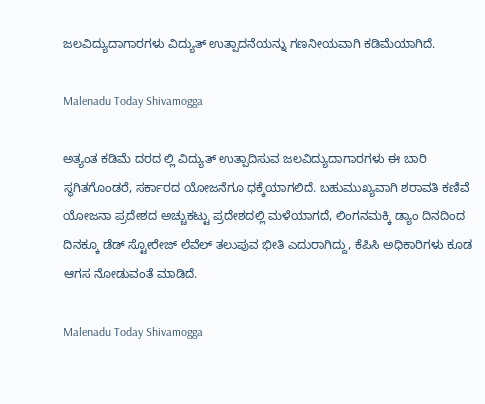ಜಲವಿದ್ಯುದಾಗಾರಗಳು ವಿದ್ಯುತ್ ಉತ್ಪಾದನೆಯನ್ನು ಗಣನೀಯವಾಗಿ ಕಡಿಮೆಯಾಗಿದೆ.

Malenadu Today Shivamogga

ಅತ್ಯಂತ ಕಡಿಮೆ ದರದ ಲ್ಲಿ ವಿದ್ಯುತ್ ಉತ್ಪಾದಿಸುವ ಜಲವಿದ್ಯುದಾಗಾರಗಳು ಈ ಬಾರಿ ಸ್ಥಗಿತಗೊಂಡರೆ, ಸರ್ಕಾರದ ಯೋಜನೆಗೂ ಧಕ್ಕೆಯಾಗಲಿದೆ. ಬಹುಮುಖ್ಯವಾಗಿ ಶರಾವತಿ ಕಣಿವೆ ಯೋಜನಾ ಪ್ರದೇಶದ ಅಚ್ಚುಕಟ್ಟು ಪ್ರದೇಶದಲ್ಲಿ ಮಳೆಯಾಗದೆ, ಲಿಂಗನಮಕ್ಕಿ ಡ್ಯಾಂ ದಿನದಿಂದ ದಿನಕ್ಕೂ ಡೆಡ್ ಸ್ಟೋರೇಜ್ ಲೆವೆಲ್ ತಲುಪುವ ಭೀತಿ ಎದುರಾಗಿದ್ದು, ಕೆಪಿಸಿ ಅಧಿಕಾರಿಗಳು ಕೂಡ ಆಗಸ ನೋಡುವಂತೆ ಮಾಡಿದೆ.

Malenadu Today Shivamogga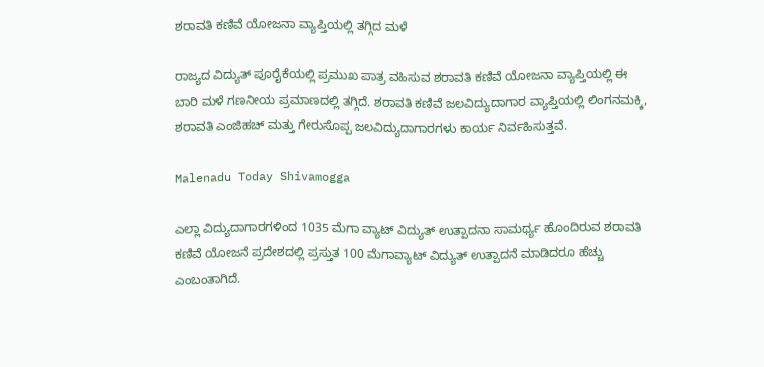ಶರಾವತಿ ಕಣಿವೆ ಯೋಜನಾ ವ್ಯಾಪ್ತಿಯಲ್ಲಿ ತಗ್ಗಿದ ಮಳೆ

ರಾಜ್ಯದ ವಿದ್ಯುತ್ ಪೂರೈಕೆಯಲ್ಲಿ ಪ್ರಮುಖ ಪಾತ್ರ ವಹಿಸುವ ಶರಾವತಿ ಕಣಿವೆ ಯೋಜನಾ ವ್ಯಾಪ್ತಿಯಲ್ಲಿ ಈ ಬಾರಿ ಮಳೆ ಗಣನೀಯ ಪ್ರಮಾಣದಲ್ಲಿ ತಗ್ಗಿದೆ. ಶರಾವತಿ ಕಣಿವೆ ಜಲವಿದ್ಯುದಾಗಾರ ವ್ಯಾಪ್ತಿಯಲ್ಲಿ ಲಿಂಗನಮಕ್ಕಿ, ಶರಾವತಿ ಎಂಜಿಹಚ್ ಮತ್ತು ಗೇರುಸೊಪ್ಪ ಜಲವಿದ್ಯುದಾಗಾರಗಳು ಕಾರ್ಯ ನಿರ್ವಹಿಸುತ್ತವೆ.

Malenadu Today Shivamogga

ಎಲ್ಲಾ ವಿದ್ಯುದಾಗಾರಗಳಿಂದ 1035 ಮೆಗಾ ವ್ಯಾಟ್ ವಿದ್ಯುತ್ ಉತ್ಪಾದನಾ ಸಾಮರ್ಥ್ಯ ಹೊಂದಿರುವ ಶರಾವತಿ ಕಣಿವೆ ಯೋಜನೆ ಪ್ರದೇಶದಲ್ಲಿ ಪ್ರಸ್ತುತ 100 ಮೆಗಾವ್ಯಾಟ್ ವಿದ್ಯುತ್ ಉತ್ಪಾದನೆ ಮಾಡಿದರೂ ಹೆಚ್ಚು ಎಂಬಂತಾಗಿದೆ.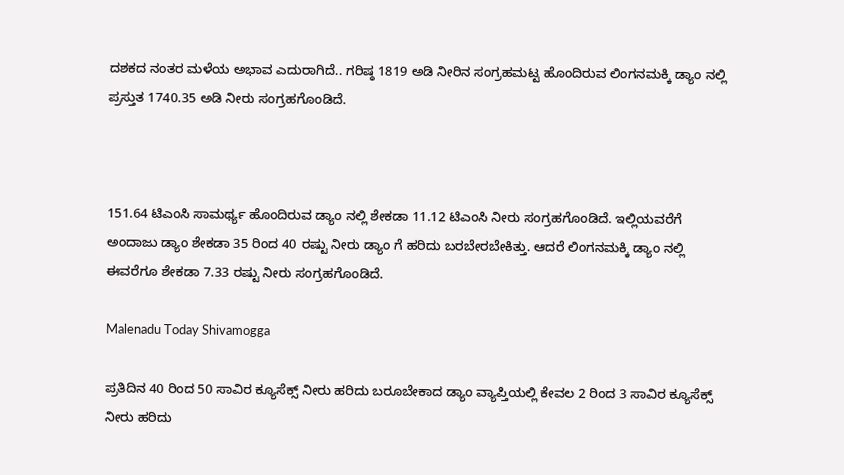ದಶಕದ ನಂತರ ಮಳೆಯ ಅಭಾವ ಎದುರಾಗಿದೆ.. ಗರಿಷ್ಠ 1819 ಅಡಿ ನೀರಿನ ಸಂಗ್ರಹಮಟ್ಟ ಹೊಂದಿರುವ ಲಿಂಗನಮಕ್ಕಿ ಡ್ಯಾಂ ನಲ್ಲಿ ಪ್ರಸ್ತುತ 1740.35 ಅಡಿ ನೀರು ಸಂಗ್ರಹಗೊಂಡಿದೆ.



151.64 ಟಿಎಂಸಿ ಸಾಮರ್ಥ್ಯ ಹೊಂದಿರುವ ಡ್ಯಾಂ ನಲ್ಲಿ ಶೇಕಡಾ 11.12 ಟಿಎಂಸಿ ನೀರು ಸಂಗ್ರಹಗೊಂಡಿದೆ. ಇಲ್ಲಿಯವರೆಗೆ ಅಂದಾಜು ಡ್ಯಾಂ ಶೇಕಡಾ 35 ರಿಂದ 40 ರಷ್ಟು ನೀರು ಡ್ಯಾಂ ಗೆ ಹರಿದು ಬರಬೇರಬೇಕಿತ್ತು. ಆದರೆ ಲಿಂಗನಮಕ್ಕಿ ಡ್ಯಾಂ ನಲ್ಲಿ ಈವರೆಗೂ ಶೇಕಡಾ 7.33 ರಷ್ಟು ನೀರು ಸಂಗ್ರಹಗೊಂಡಿದೆ.

Malenadu Today Shivamogga

ಪ್ರತಿದಿನ 40 ರಿಂದ 50 ಸಾವಿರ ಕ್ಯೂಸೆಕ್ಸ್ ನೀರು ಹರಿದು ಬರೂಬೇಕಾದ ಡ್ಯಾಂ ವ್ಯಾಪ್ತಿಯಲ್ಲಿ ಕೇವಲ 2 ರಿಂದ 3 ಸಾವಿರ ಕ್ಯೂಸೆಕ್ಸ್ ನೀರು ಹರಿದು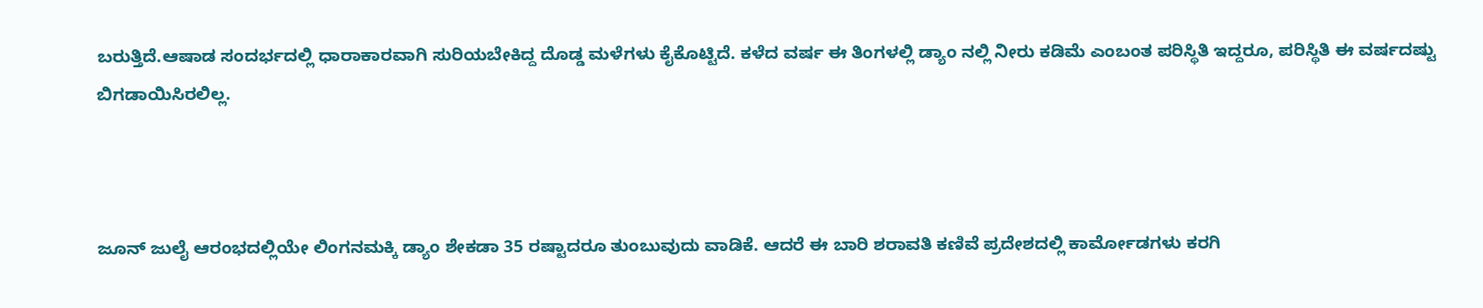ಬರುತ್ತಿದೆ.ಆಷಾಡ ಸಂದರ್ಭದಲ್ಲಿ ಧಾರಾಕಾರವಾಗಿ ಸುರಿಯಬೇಕಿದ್ದ ದೊಡ್ಡ ಮಳೆಗಳು ಕೈಕೊಟ್ಟಿದೆ. ಕಳೆದ ವರ್ಷ ಈ ತಿಂಗಳಲ್ಲಿ ಡ್ಯಾಂ ನಲ್ಲಿ ನೀರು ಕಡಿಮೆ ಎಂಬಂತ ಪರಿಸ್ಥಿತಿ ಇದ್ದರೂ, ಪರಿಸ್ಥಿತಿ ಈ ವರ್ಷದಷ್ಟು ಬಿಗಡಾಯಿಸಿರಲಿಲ್ಲ.



ಜೂನ್ ಜುಲೈ ಆರಂಭದಲ್ಲಿಯೇ ಲಿಂಗನಮಕ್ಕಿ ಡ್ಯಾಂ ಶೇಕಡಾ 35 ರಷ್ಟಾದರೂ ತುಂಬುವುದು ವಾಡಿಕೆ. ಆದರೆ ಈ ಬಾರಿ ಶರಾವತಿ ಕಣಿವೆ ಪ್ರದೇಶದಲ್ಲಿ ಕಾರ್ಮೋಡಗಳು ಕರಗಿ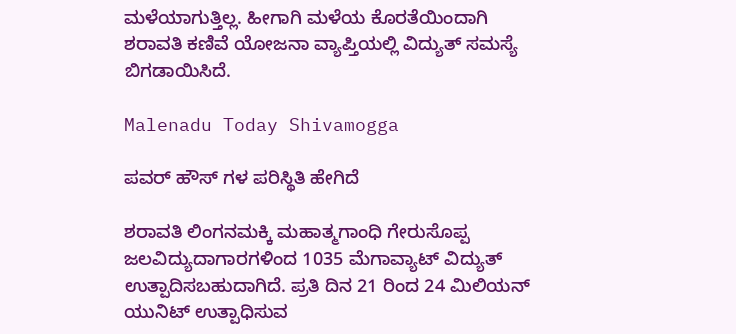ಮಳೆಯಾಗುತ್ತಿಲ್ಲ. ಹೀಗಾಗಿ ಮಳೆಯ ಕೊರತೆಯಿಂದಾಗಿ ಶರಾವತಿ ಕಣಿವೆ ಯೋಜನಾ ವ್ಯಾಪ್ತಿಯಲ್ಲಿ ವಿದ್ಯುತ್ ಸಮಸ್ಯೆ ಬಿಗಡಾಯಿಸಿದೆ.

Malenadu Today Shivamogga

ಪವರ್ ಹೌಸ್ ಗಳ ಪರಿಸ್ಥಿತಿ ಹೇಗಿದೆ

ಶರಾವತಿ ಲಿಂಗನಮಕ್ಕಿ ಮಹಾತ್ಮಗಾಂಧಿ ಗೇರುಸೊಪ್ಪ ಜಲವಿದ್ಯುದಾಗಾರಗಳಿಂದ 1035 ಮೆಗಾವ್ಯಾಟ್ ವಿದ್ಯುತ್ ಉತ್ಪಾದಿಸಬಹುದಾಗಿದೆ. ಪ್ರತಿ ದಿನ 21 ರಿಂದ 24 ಮಿಲಿಯನ್ ಯುನಿಟ್ ಉತ್ಪಾಧಿಸುವ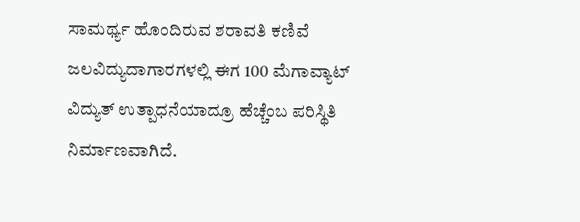ಸಾಮರ್ಥ್ಯ ಹೊಂದಿರುವ ಶರಾವತಿ ಕಣಿವೆ ಜಲವಿದ್ಯುದಾಗಾರಗಳಲ್ಲಿ ಈಗ 100 ಮೆಗಾವ್ಯಾಟ್ ವಿದ್ಯುತ್ ಉತ್ಪಾಧನೆಯಾದ್ರೂ ಹೆಚ್ಚೆಂಬ ಪರಿಸ್ಥಿತಿ ನಿರ್ಮಾಣವಾಗಿದೆ.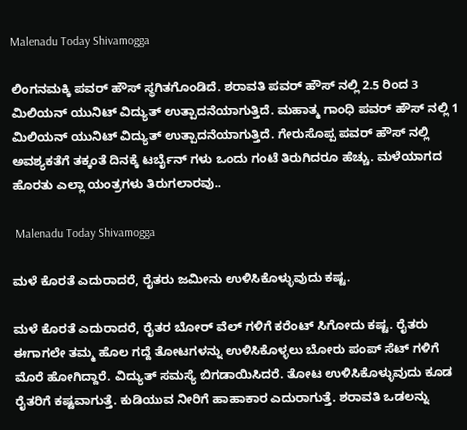Malenadu Today Shivamogga

ಲಿಂಗನಮಕ್ಕಿ ಪವರ್ ಹೌಸ್ ಸ್ಥಗಿತಗೊಂಡಿದೆ. ಶರಾವತಿ ಪವರ್ ಹೌಸ್ ನಲ್ಲಿ 2.5 ರಿಂದ 3 ಮಿಲಿಯನ್ ಯುನಿಟ್ ವಿದ್ಯುತ್ ಉತ್ಪಾದನೆಯಾಗುತ್ತಿದೆ. ಮಹಾತ್ಮ ಗಾಂಧಿ ಪವರ್ ಹೌಸ್ ನಲ್ಲಿ 1 ಮಿಲಿಯನ್ ಯುನಿಟ್ ವಿದ್ಯುತ್ ಉತ್ಪಾದನೆಯಾಗುತ್ತಿದೆ. ಗೇರುಸೊಪ್ಪ ಪವರ್ ಹೌಸ್ ನಲ್ಲಿ ಅವಶ್ಯಕತೆಗೆ ತಕ್ಕಂತೆ ದಿನಕ್ಕೆ ಟರ್ಬೈನ್ ಗಳು ಒಂದು ಗಂಟೆ ತಿರುಗಿದರೂ ಹೆಚ್ಚು. ಮಳೆಯಾಗದ ಹೊರತು ಎಲ್ಲಾ ಯಂತ್ರಗಳು ತಿರುಗಲಾರವು..

 Malenadu Today Shivamogga

ಮಳೆ ಕೊರತೆ ಎದುರಾದರೆ, ರೈತರು ಜಮೀನು ಉಳಿಸಿಕೊಳ್ಳುವುದು ಕಷ್ಟ.

ಮಳೆ ಕೊರತೆ ಎದುರಾದರೆ, ರೈತರ ಬೋರ್ ವೆಲ್ ಗಳಿಗೆ ಕರೆಂಟ್ ಸಿಗೋದು ಕಷ್ಟ. ರೈತರು ಈಗಾಗಲೇ ತಮ್ಮ ಹೊಲ ಗದ್ದೆ ತೋಟಗಳನ್ನು ಉಳಿಸಿಕೊಳ್ಳಲು ಬೋರು ಪಂಪ್ ಸೆಟ್ ಗಳಿಗೆ ಮೊರೆ ಹೋಗಿದ್ದಾರೆ. ವಿದ್ಯುತ್ ಸಮಸ್ಯೆ ಬಿಗಡಾಯಿಸಿದರೆ. ತೋಟ ಉಳಿಸಿಕೊಳ್ಳುವುದು ಕೂಡ ರೈತರಿಗೆ ಕಷ್ಟವಾಗುತ್ತೆ. ಕುಡಿಯುವ ನೀರಿಗೆ ಹಾಹಾಕಾರ ಎದುರಾಗುತ್ತೆ. ಶರಾವತಿ ಒಡಲನ್ನು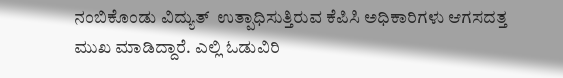ನಂಬಿಕೊಂಡು ವಿದ್ಯುತ್  ಉತ್ಪಾಧಿಸುತ್ತಿರುವ ಕೆಪಿಸಿ ಅಧಿಕಾರಿಗಳು ಆಗಸದತ್ತ ಮುಖ ಮಾಡಿದ್ದಾರೆ. ಎಲ್ಲಿ ಓಡುವಿರಿ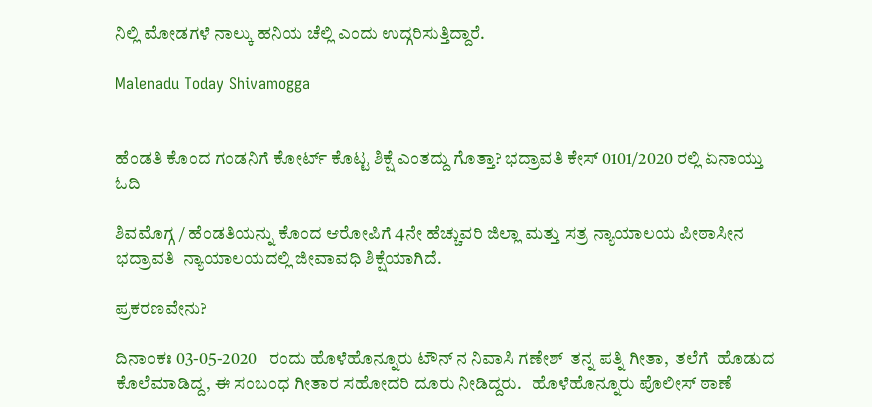ನಿಲ್ಲಿ ಮೋಡಗಳೆ ನಾಲ್ಕು ಹನಿಯ ಚೆಲ್ಲಿ ಎಂದು ಉದ್ಗರಿಸುತ್ತಿದ್ದಾರೆ.

Malenadu Today Shivamogga


ಹೆಂಡತಿ ಕೊಂದ ಗಂಡನಿಗೆ ಕೋರ್ಟ್ ಕೊಟ್ಟ ಶಿಕ್ಷೆ ಎಂತದ್ದು ಗೊತ್ತಾ? ಭದ್ರಾವತಿ ಕೇಸ್ 0101/2020 ರಲ್ಲಿ ಏನಾಯ್ತು ಓದಿ

ಶಿವಮೊಗ್ಗ / ಹೆಂಡತಿಯನ್ನು ಕೊಂದ ಆರೋಪಿಗೆ 4ನೇ ಹೆಚ್ಚುವರಿ ಜಿಲ್ಲಾ ಮತ್ತು ಸತ್ರ ನ್ಯಾಯಾಲಯ ಪೀಠಾಸೀನ ಭದ್ರಾವತಿ  ನ್ಯಾಯಾಲಯದಲ್ಲಿ ಜೀವಾವಧಿ ಶಿಕ್ಷೆಯಾಗಿದೆ.

ಪ್ರಕರಣವೇನು?

ದಿನಾಂಕಃ 03-05-2020   ರಂದು ಹೊಳೆಹೊನ್ನೂರು ಟೌನ್ ನ ನಿವಾಸಿ ಗಣೇಶ್  ತನ್ನ ಪತ್ನಿ ಗೀತಾ,  ತಲೆಗೆ  ಹೊಡುದ ಕೊಲೆಮಾಡಿದ್ದ, ಈ ಸಂಬಂಧ ಗೀತಾರ ಸಹೋದರಿ ದೂರು ನೀಡಿದ್ದರು.   ಹೊಳೆಹೊನ್ನೂರು ಪೊಲೀಸ್ ಠಾಣೆ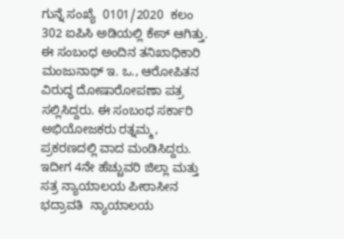ಗುನ್ನೆ ಸಂಖ್ಯೆ  0101/2020  ಕಲಂ 302 ಐಪಿಸಿ ಅಡಿಯಲ್ಲಿ ಕೇಸ್ ಆಗಿತ್ತು. ಈ ಸಂಬಂಧ ಅಂದಿನ ತನಿಖಾಧಿಕಾರಿ ಮಂಜುನಾಥ್ ಇ. ಒ., ಆರೋಪಿತನ ವಿರುದ್ಧ ದೋಷಾರೋಪಣಾ ಪತ್ರ ಸಲ್ಲಿಸಿದ್ದರು. ಈ ಸಂಬಂಧ ಸರ್ಕಾರಿ ಅಭಿಯೋಜಕರು ರತ್ನಮ್ಮ,  ಪ್ರಕರಣದಲ್ಲಿ ವಾದ ಮಂಡಿಸಿದ್ದರು. ಇದೀಗ 4ನೇ ಹೆಚ್ಚುವರಿ ಜಿಲ್ಲಾ ಮತ್ತು ಸತ್ರ ನ್ಯಾಯಾಲಯ ಪೀಠಾಸೀನ ಭದ್ರಾವತಿ  ನ್ಯಾಯಾಲಯ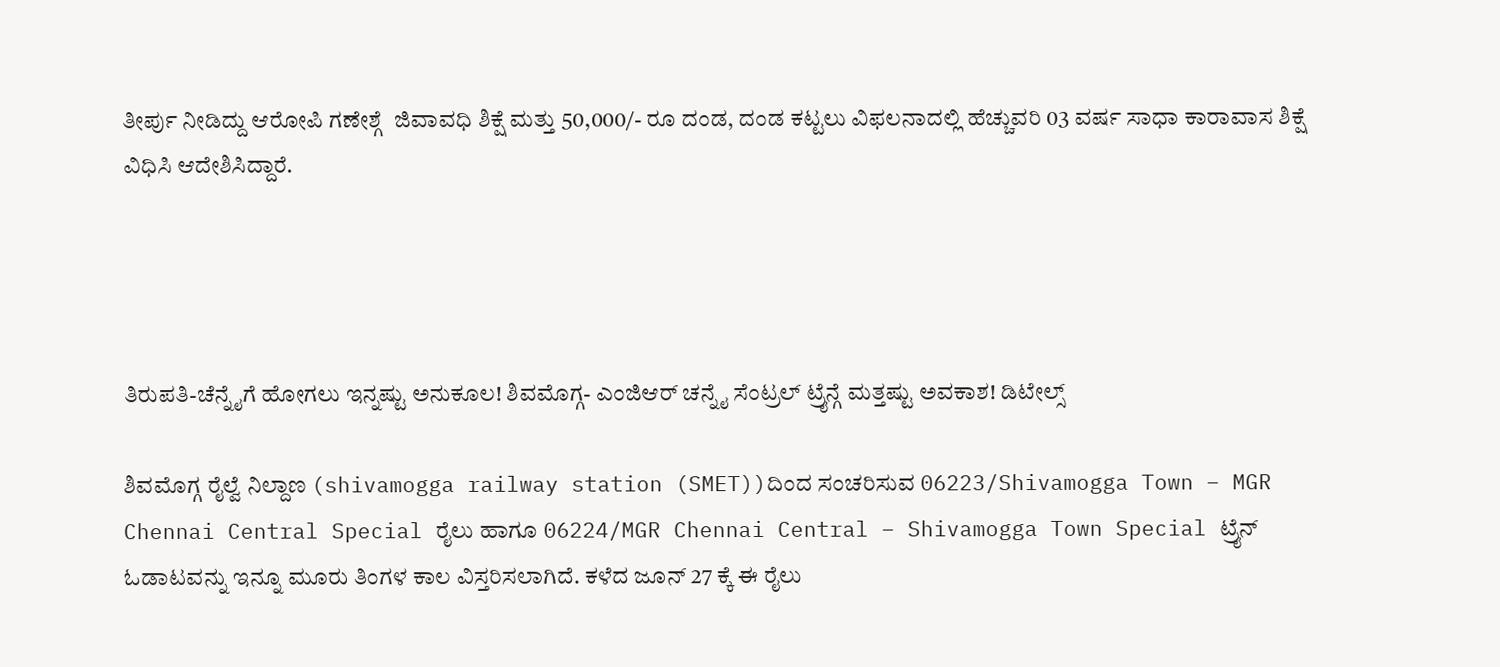ತೀರ್ಪು ನೀಡಿದ್ದು ಆರೋಪಿ ಗಣೇಶ್ಗೆ  ಜಿವಾವಧಿ ಶಿಕ್ಷೆ ಮತ್ತು 50,000/- ರೂ ದಂಡ, ದಂಡ ಕಟ್ಟಲು ವಿಫಲನಾದಲ್ಲಿ ಹೆಚ್ಚುವರಿ 03 ವರ್ಷ ಸಾಧಾ ಕಾರಾವಾಸ ಶಿಕ್ಷೆ ವಿಧಿಸಿ ಆದೇಶಿಸಿದ್ದಾರೆ.




ತಿರುಪತಿ-ಚೆನ್ನೈಗೆ ಹೋಗಲು ಇನ್ನಷ್ಟು ಅನುಕೂಲ! ಶಿವಮೊಗ್ಗ- ಎಂಜಿಆರ್ ಚನ್ನೈ ಸೆಂಟ್ರಲ್ ಟ್ರೈನ್ಗೆ ಮತ್ತಷ್ಟು ಅವಕಾಶ! ಡಿಟೇಲ್ಸ್

ಶಿವಮೊಗ್ಗ ರೈಲ್ವೆ ನಿಲ್ದಾಣ (shivamogga railway station (SMET))ದಿಂದ ಸಂಚರಿಸುವ 06223/Shivamogga Town – MGR Chennai Central Special ರೈಲು ಹಾಗೂ 06224/MGR Chennai Central – Shivamogga Town Special ಟ್ರೈನ್ ಓಡಾಟವನ್ನು ಇನ್ನೂ ಮೂರು ತಿಂಗಳ ಕಾಲ ವಿಸ್ತರಿಸಲಾಗಿದೆ. ಕಳೆದ ಜೂನ್ 27 ಕ್ಕೆ ಈ ರೈಲು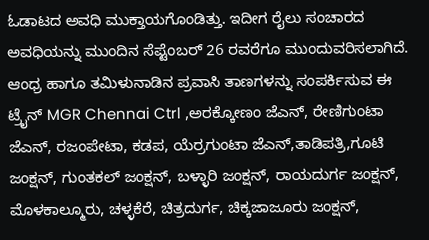ಓಡಾಟದ ಅವಧಿ ಮುಕ್ತಾಯಗೊಂಡಿತ್ತು. ಇದೀಗ ರೈಲು ಸಂಚಾರದ ಅವಧಿಯನ್ನು ಮುಂದಿನ ಸೆಪ್ಟೆಂಬರ್ 26 ರವರೆಗೂ ಮುಂದುವರಿಸಲಾಗಿದೆ. ಆಂಧ್ರ ಹಾಗೂ ತಮಿಳುನಾಡಿನ ಪ್ರವಾಸಿ ತಾಣಗಳನ್ನು ಸಂಪರ್ಕಿಸುವ ಈ ಟ್ರೈನ್ MGR Chennai Ctrl ,ಅರಕ್ಕೋಣಂ ಜೆಎನ್, ರೇಣಿಗುಂಟಾ ಜೆಎನ್, ರಜಂಪೇಟಾ, ಕಡಪ, ಯೆರ್ರಗುಂಟಾ ಜೆಎನ್,ತಾಡಿಪತ್ರಿ,ಗೂಟಿ ಜಂಕ್ಷನ್, ಗುಂತಕಲ್ ಜಂಕ್ಷನ್, ಬಳ್ಳಾರಿ ಜಂಕ್ಷನ್, ರಾಯದುರ್ಗ ಜಂಕ್ಷನ್, ಮೊಳಕಾಲ್ಮೂರು, ಚಳ್ಳಕೆರೆ, ಚಿತ್ರದುರ್ಗ, ಚಿಕ್ಕಜಾಜೂರು ಜಂಕ್ಷನ್,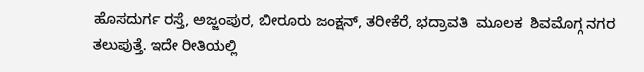ಹೊಸದುರ್ಗ ರಸ್ತೆ, ಅಜ್ಜಂಪುರ, ಬೀರೂರು ಜಂಕ್ಷನ್, ತರೀಕೆರೆ, ಭದ್ರಾವತಿ  ಮೂಲಕ  ಶಿವಮೊಗ್ಗ ನಗರ ತಲುಪುತ್ತೆ. ಇದೇ ರೀತಿಯಲ್ಲಿ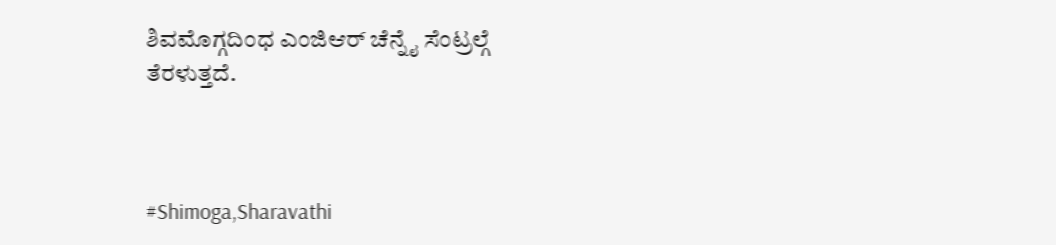ಶಿವಮೊಗ್ಗದಿಂಧ ಎಂಜಿಆರ್ ಚೆನ್ನೈ ಸೆಂಟ್ರಲ್ಗೆ ತೆರಳುತ್ತದೆ.



#Shimoga,Sharavathi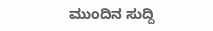ಮುಂದಿನ ಸುದ್ದಿ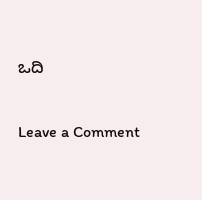ಒದಿ

Leave a Comment